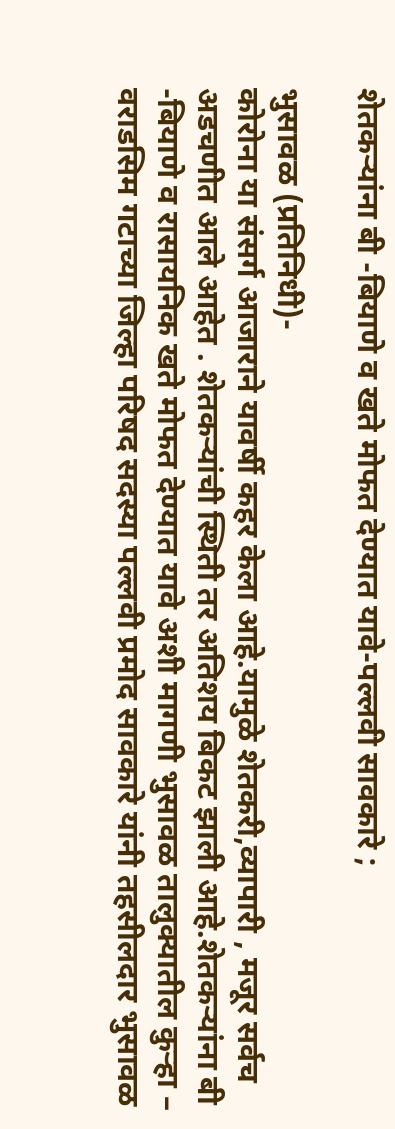शेतकऱ्यांना बी -बियाणे व खते मोफत देण्यात यावे-पल्‍लवी सावकारे ;

भुसावळ (प्रतिनिधी)-
कोरोना या संसर्ग आजाराने यावर्षी कहर केला आहे.यामुळे शेतकरी,व्यापारी , मजूर सर्वच अडचणीत आले आहेत . शेतकऱ्यांची स्थिती तर अतिशय बिकट झाली आहे.शेतकऱ्यांना बी -बियाणे व रासायनिक खते मोफत देण्यात यावे अशी मागणी भुसावळ तालुक्‍यातील कुऱ्हा – वराडसिम गटाच्‍या जिल्हा परिषद सदस्या पल्लवी प्रमोद सावकारे यांनी तहसीलदार भुसावळ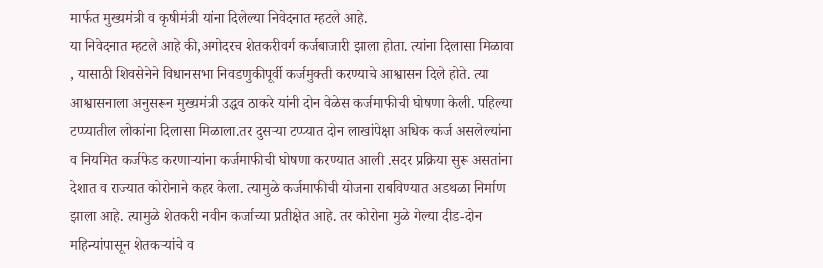मार्फत मुख्‍यमंत्री व कृषीमंत्री यांना दिलेल्‍या निवेदनात म्‍हटले आहे.
या निवेदनात म्‍हटले आहे की,अगोदरच शेतकरीवर्ग कर्जबाजारी झाला होता. त्यांना दिलासा मिळावा , यासाठी शिवसेनेने विधानसभा निवडणुकीपूर्वी कर्जमुक्ती करण्याचे आश्वासन दिले होते. त्या आश्वासनाला अनुसरून मुख्यमंत्री उद्धव ठाकरे यांनी दोन वेळेस कर्जमाफीची घोषणा केली. पहिल्या टप्प्यातील लोकांना दिलासा मिळाला.तर दुसऱ्या टप्प्यात दोन लाखांपेक्षा अधिक कर्ज असलेल्यांना व नियमित कर्जफेड करणाऱ्यांना कर्जमाफीची घोषणा करण्यात आली .सदर प्रक्रिया सुरू असतांना देशात व राज्यात कोरोनाने कहर केला. त्यामुळे कर्जमाफीची योजना राबविण्यात अडथळा निर्माण झाला आहे. त्यामुळे शेतकरी नवीन कर्जाच्या प्रतीक्षेत आहे. तर कोरोना मुळे गेल्या दीड-दोन महिन्यांपासून शेतकऱ्यांचे व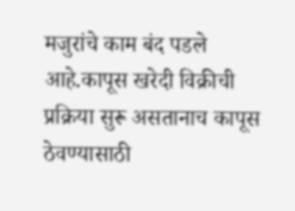मजुरांचे काम बंद पडले आहे.कापूस खरेदी विक्रीची प्रक्रिया सुरू असतानाच कापूस ठेवण्यासाठी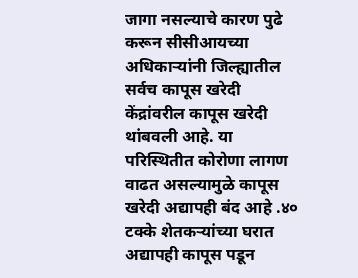जागा नसल्याचे कारण पुढे करून सीसीआयच्या अधिकाऱ्यांनी जिल्ह्यातील सर्वच कापूस खरेदी केंद्रांवरील कापूस खरेदी थांबवली आहे. या परिस्थितीत कोरोणा लागण वाढत असल्यामुळे कापूस खरेदी अद्यापही बंद आहे .४० टक्के शेतकऱ्यांच्या घरात अद्यापही कापूस पडून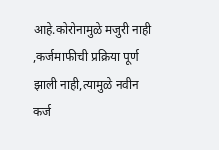आहे.कोरोनामुळे मजुरी नाही ,कर्जमाफीची प्रक्रिया पूर्ण झाली नाही,त्‍यामुळे नवीन कर्ज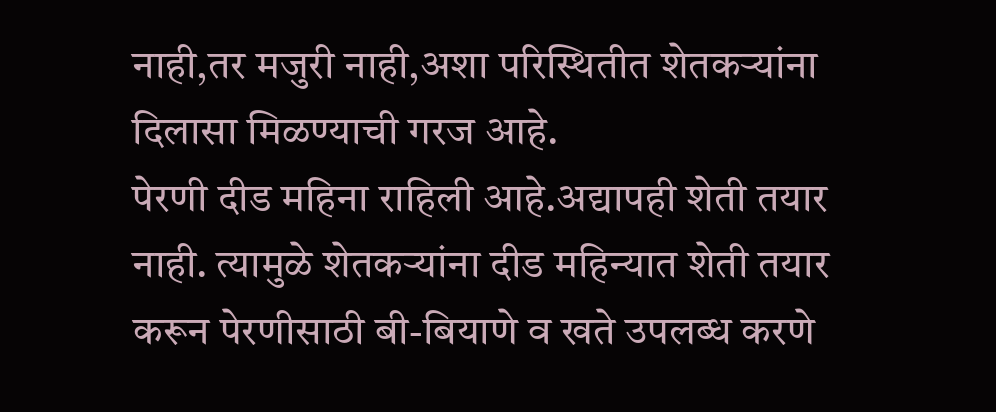नाही,तर मजुरी नाही,अशा परिस्थितीत शेतकऱ्यांना दिलासा मिळण्याची गरज आहे.
पेरणी दीड महिना राहिली आहे.अद्यापही शेती तयार नाही. त्यामुळे शेतकऱ्यांना दीड महिन्यात शेती तयार करून पेरणीसाठी बी-बियाणे व खते उपलब्ध करणे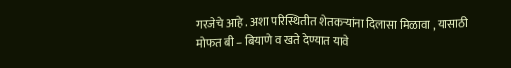गरजेचे आहे . अशा परिस्थितीत शेतकऱ्यांना दिलासा मिळावा , यासाठी मोफत बी – बियाणे व खते देण्यात यावे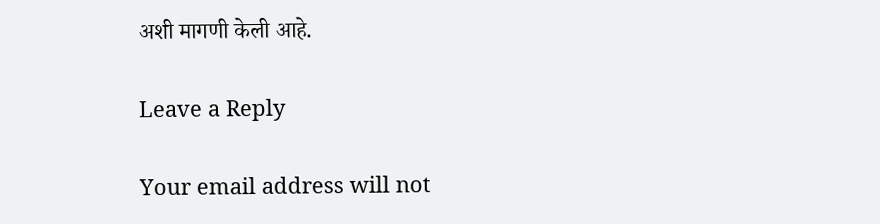अशी मागणी केली आहे.

Leave a Reply

Your email address will not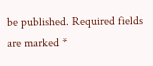be published. Required fields are marked *